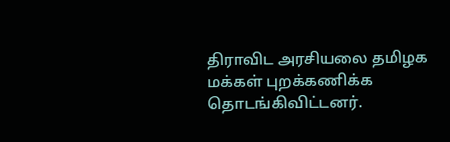திராவிட அரசியலை தமிழக மக்கள் புறக்கணிக்க தொடங்கிவிட்டனர்.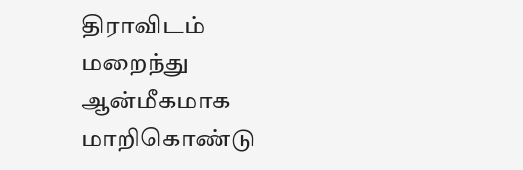திராவிடம் மறைந்து ஆன்மீகமாக மாறிகொண்டு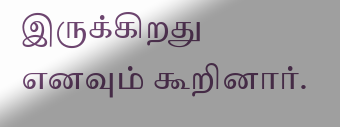இருக்கிறது எனவும் கூறினார்.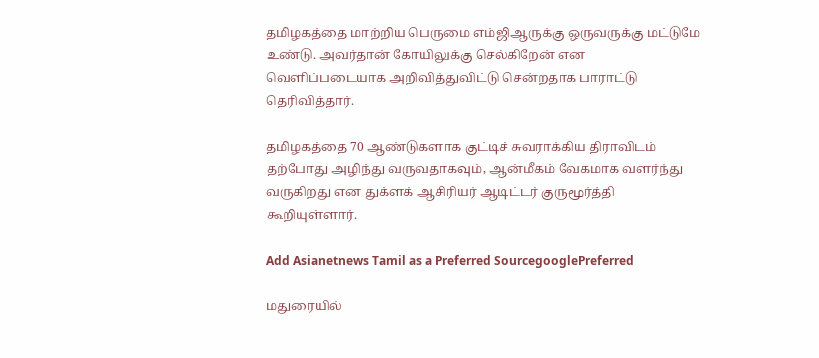தமிழகத்தை மாற்றிய பெருமை எம்ஜிஆருக்கு ஒருவருக்கு மட்டுமே உண்டு. அவர்தான் கோயிலுக்கு செல்கிறேன் என வெளிப்படையாக அறிவித்துவிட்டு சென்றதாக பாராட்டு தெரிவித்தார்.

தமிழகத்தை 70 ஆண்டுகளாக குட்டிச் சுவராக்கிய திராவிடம் தற்போது அழிந்து வருவதாகவும், ஆன்மீகம் வேகமாக வளர்ந்து வருகிறது என துக்ளக் ஆசிரியர் ஆடிட்டர் குருமூர்த்தி கூறியுள்ளார்.

Add Asianetnews Tamil as a Preferred SourcegooglePreferred

மதுரையில்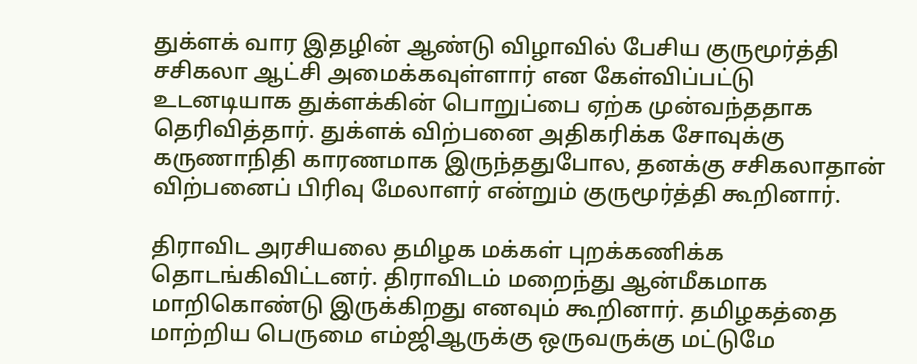துக்ளக் வார இதழின் ஆண்டு விழாவில் பேசிய குருமூர்த்தி சசிகலா ஆட்சி அமைக்கவுள்ளார் என கேள்விப்பட்டு உடனடியாக துக்ளக்கின் பொறுப்பை ஏற்க முன்வந்ததாக தெரிவித்தார். துக்ளக் விற்பனை அதிகரிக்க சோவுக்கு கருணாநிதி காரணமாக இருந்ததுபோல, தனக்கு சசிகலாதான் விற்பனைப் பிரிவு மேலாளர் என்றும் குருமூர்த்தி கூறினார்.

திராவிட அரசியலை தமிழக மக்கள் புறக்கணிக்க தொடங்கிவிட்டனர். திராவிடம் மறைந்து ஆன்மீகமாக மாறிகொண்டு இருக்கிறது எனவும் கூறினார். தமிழகத்தை மாற்றிய பெருமை எம்ஜிஆருக்கு ஒருவருக்கு மட்டுமே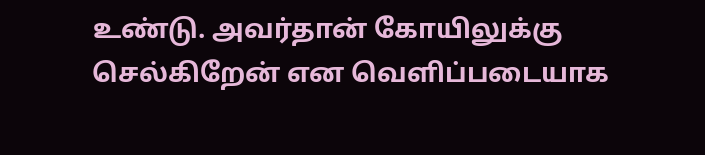உண்டு. அவர்தான் கோயிலுக்கு செல்கிறேன் என வெளிப்படையாக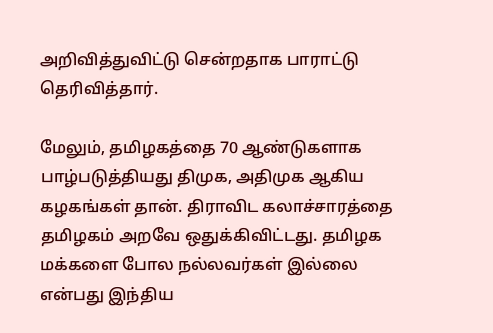அறிவித்துவிட்டு சென்றதாக பாராட்டு தெரிவித்தார்.

மேலும், தமிழகத்தை 70 ஆண்டுகளாக பாழ்படுத்தியது திமுக, அதிமுக ஆகிய கழகங்கள் தான். திராவிட கலாச்சாரத்தை தமிழகம் அறவே ஒதுக்கிவிட்டது. தமிழக மக்களை போல நல்லவர்கள் இல்லை என்பது இந்திய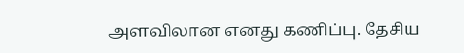அளவிலான எனது கணிப்பு. தேசிய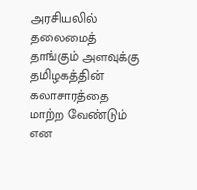அரசியலில் தலைமைத் தாங்கும் அளவுக்கு தமிழகத்தின் கலாசாரத்தை மாற்ற வேண்டும் என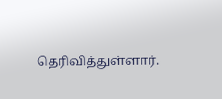தெரிவித்துள்ளார்.